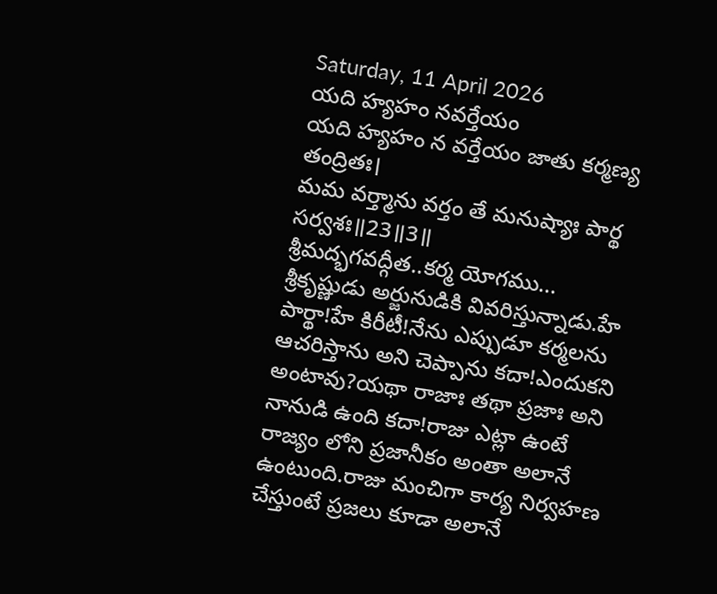Saturday, 11 April 2026
యది హ్యహం నవర్తేయం
యది హ్యహం న వర్తేయం జాతు కర్మణ్య తంద్రితః।
మమ వర్త్మాను వర్తం తే మనుష్యాః పార్థ సర్వశః॥23॥3॥
శ్రీమద్భగవద్గీత..కర్మ యోగము...
శ్రీకృష్ణుడు అర్జునుడికి వివరిస్తున్నాడు.హే పార్థా!హే కిరీటీ!నేను ఎప్పుడూ కర్మలను ఆచరిస్తాను అని చెప్పాను కదా!ఎందుకని అంటావు?యథా రాజాః తథా ప్రజాః అని నానుడి ఉంది కదా!రాజు ఎట్లా ఉంటే రాజ్యం లోని ప్రజానీకం అంతా అలానే ఉంటుంది.రాజు మంచిగా కార్య నిర్వహణ చేస్తుంటే ప్రజలు కూడా అలానే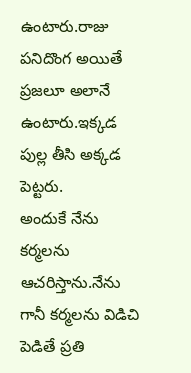ఉంటారు.రాజు పనిదొంగ అయితే ప్రజలూ అలానే ఉంటారు.ఇక్కడ పుల్ల తీసి అక్కడ పెట్టరు.
అందుకే నేను కర్మలను ఆచరిస్తాను.నేను గానీ కర్మలను విడిచి పెడితే ప్రతి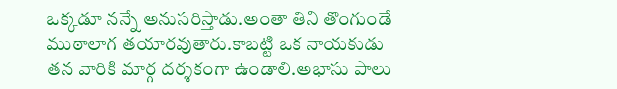ఒక్కడూ నన్నే అనుసరిస్తాడు.అంతా తిని తొంగుండే ముఠాలాగ తయారవుతారు.కాబట్టి ఒక నాయకుడు తన వారికి మార్గ దర్శకంగా ఉండాలి.అభాసు పాలు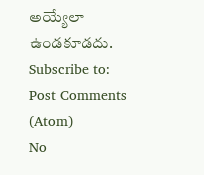అయ్యేలా ఉండకూడదు.
Subscribe to:
Post Comments (Atom)
No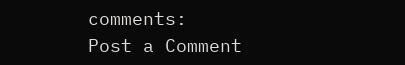comments:
Post a Comment